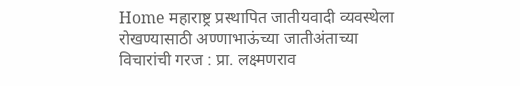Home महाराष्ट्र प्रस्थापित जातीयवादी व्यवस्थेला रोखण्यासाठी अण्णाभाऊंच्या जातीअंताच्या विचारांची गरज : प्रा. लक्ष्मणराव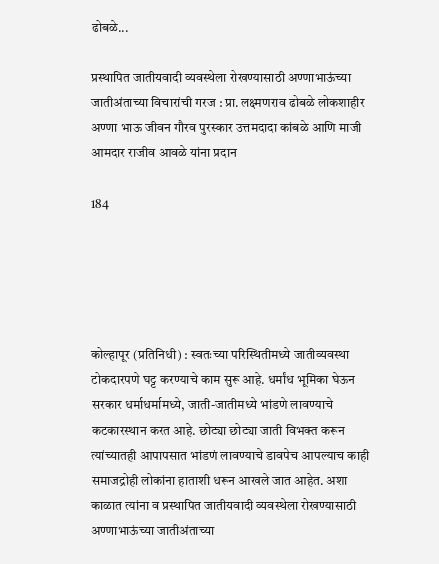ढोबळे...

प्रस्थापित जातीयवादी व्यवस्थेला रोखण्यासाठी अण्णाभाऊंच्या जातीअंताच्या विचारांची गरज : प्रा. लक्ष्मणराव ढोबळे लोकशाहीर अण्णा भाऊ जीवन गौरव पुरस्कार उत्तमदादा कांबळे आणि माजी आमदार राजीव आवळे यांना प्रदान

184





कोल्हापूर (प्रतिनिधी) : स्वतःच्या परिस्थितीमध्ये जातीव्यवस्था टोकदारपणे घट्ट करण्याचे काम सुरू आहे. धर्मांध भूमिका घेऊन सरकार धर्माधर्मामध्ये, जाती-जातीमध्ये भांडणे लावण्याचे कटकारस्थान करत आहे. छोट्या छोट्या जाती विभक्त करून त्यांच्यातही आपापसात भांडणं लावण्याचे डावपेच आपल्याच काही समाजद्रोही लोकांना हाताशी धरून आखले जात आहेत. अशा काळात त्यांना व प्रस्थापित जातीयवादी व्यवस्थेला रोखण्यासाठी अण्णाभाऊंच्या जातीअंताच्या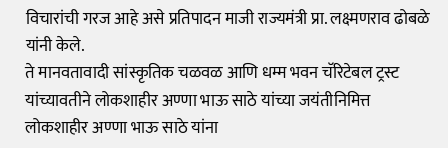विचारांची गरज आहे असे प्रतिपादन माजी राज्यमंत्री प्रा. लक्ष्मणराव ढोबळे यांनी केले.
ते मानवतावादी सांस्कृतिक चळवळ आणि धम्म भवन चॅरिटेबल ट्रस्ट यांच्यावतीने लोकशाहीर अण्णा भाऊ साठे यांच्या जयंतीनिमित्त लोकशाहीर अण्णा भाऊ साठे यांना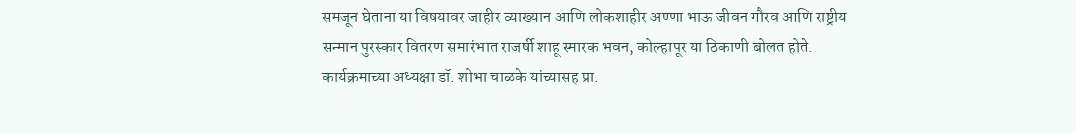समजून घेताना या विषयावर जाहीर व्याख्यान आणि लोकशाहीर अण्णा भाऊ जीवन गौरव आणि राष्ट्रीय सन्मान पुरस्कार वितरण समारंभात राजर्षी शाहू स्मारक भवन, कोल्हापूर या ठिकाणी बोलत होते.
कार्यक्रमाच्या अध्यक्षा डॉ. शोभा चाळके यांच्यासह प्रा.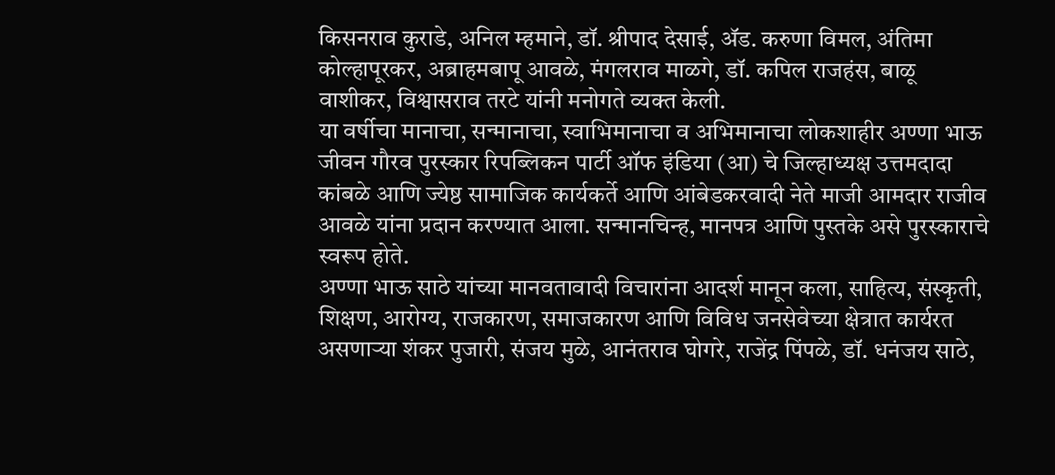किसनराव कुराडे, अनिल म्हमाने, डॉ. श्रीपाद देसाई, ॲड. करुणा विमल, अंतिमा कोल्हापूरकर, अब्राहमबापू आवळे, मंगलराव माळगे, डॉ. कपिल राजहंस, बाळू वाशीकर, विश्वासराव तरटे यांनी मनोगते व्यक्त केली.
या वर्षीचा मानाचा, सन्मानाचा, स्वाभिमानाचा व अभिमानाचा लोकशाहीर अण्णा भाऊ जीवन गौरव पुरस्कार रिपब्लिकन पार्टी ऑफ इंडिया (आ) चे जिल्हाध्यक्ष उत्तमदादा कांबळे आणि ज्येष्ठ सामाजिक कार्यकर्ते आणि आंबेडकरवादी नेते माजी आमदार राजीव आवळे यांना प्रदान करण्यात आला. सन्मानचिन्ह, मानपत्र आणि पुस्तके असे पुरस्काराचे स्वरूप होते.
अण्णा भाऊ साठे यांच्या मानवतावादी विचारांना आदर्श मानून कला, साहित्य, संस्कृती, शिक्षण, आरोग्य, राजकारण, समाजकारण आणि विविध जनसेवेच्या क्षेत्रात कार्यरत असणार्‍या शंकर पुजारी, संजय मुळे, आनंतराव घोगरे, राजेंद्र पिंपळे, डॉ. धनंजय साठे,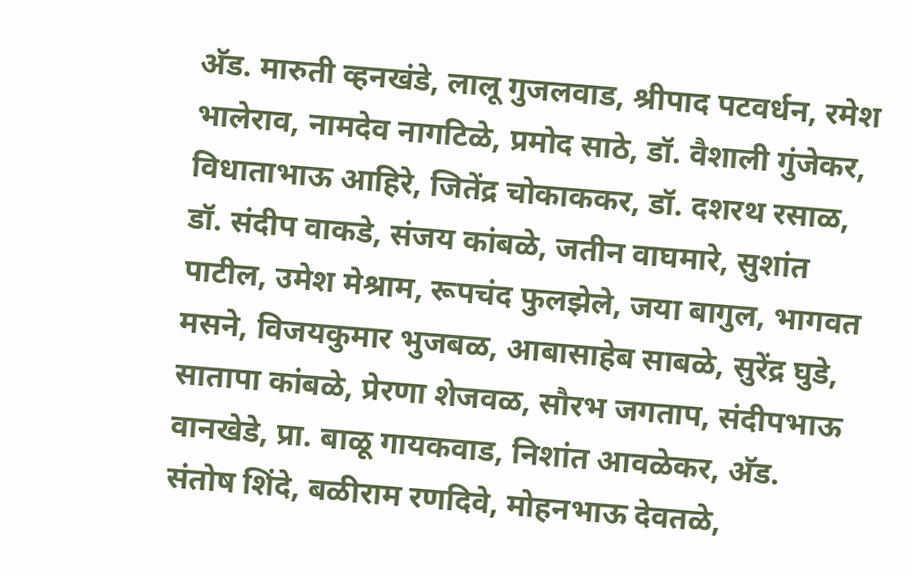अ‍ॅड. मारुती व्हनखंडे, लालू गुजलवाड, श्रीपाद पटवर्धन, रमेश भालेराव, नामदेव नागटिळे, प्रमोद साठे, डॉ. वैशाली गुंजेकर, विधाताभाऊ आहिरे, जितेंद्र चोकाककर, डॉ. दशरथ रसाळ, डॉ. संदीप वाकडे, संजय कांबळे, जतीन वाघमारे, सुशांत पाटील, उमेश मेश्राम, रूपचंद फुलझेले, जया बागुल, भागवत मसने, विजयकुमार भुजबळ, आबासाहेब साबळे, सुरेंद्र घुडे, सातापा कांबळे, प्रेरणा शेजवळ, सौरभ जगताप, संदीपभाऊ वानखेडे, प्रा. बाळू गायकवाड, निशांत आवळेकर, अ‍ॅड. संतोष शिंदे, बळीराम रणदिवे, मोहनभाऊ देवतळे,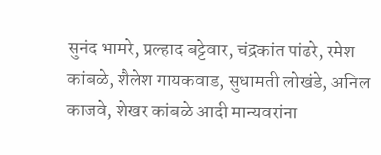सुनंद भामरे, प्रल्हाद बट्टेवार, चंद्रकांत पांढरे, रमेश कांबळे, शैलेश गायकवाड, सुधामती लोखंडे, अनिल काजवे, शेखर कांबळे आदी मान्यवरांना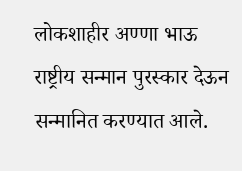लोकशाहीर अण्णा भाऊ राष्ट्रीय सन्मान पुरस्कार देऊन सन्मानित करण्यात आले.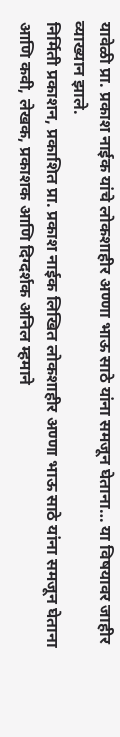यावेळी प्रा. प्रकाश नाईक यांचे लोकशाहीर अण्णा भाऊ साठे यांना समजून घेताना… या विषयावर जाहीर व्याख्यान झाले.
निर्मिती प्रकाशन, प्रकाशित प्रा. प्रकाश नाईक लिखित लोकशाहीर अण्णा भाऊ साठे यांना समजून घेताना आणि कवी, लेखक, प्रकाशक आणि दिग्दर्शक अनिल म्हमाने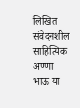लिखित संवेदनशील साहित्यिक अण्णा भाऊ या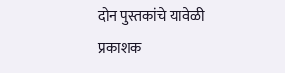दोन पुस्तकांचे यावेळी प्रकाशक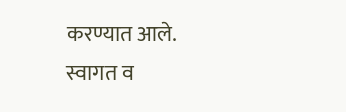करण्यात आले.
स्वागत व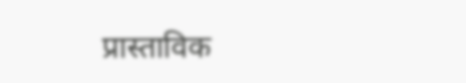प्रास्ताविक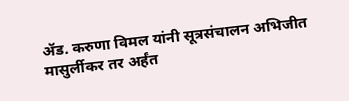ॲड. करुणा विमल यांनी सूत्रसंचालन अभिजीत मासुर्लीकर तर अर्हंत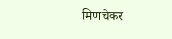मिणचेकर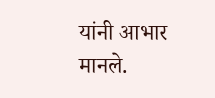यांनी आभार मानले.